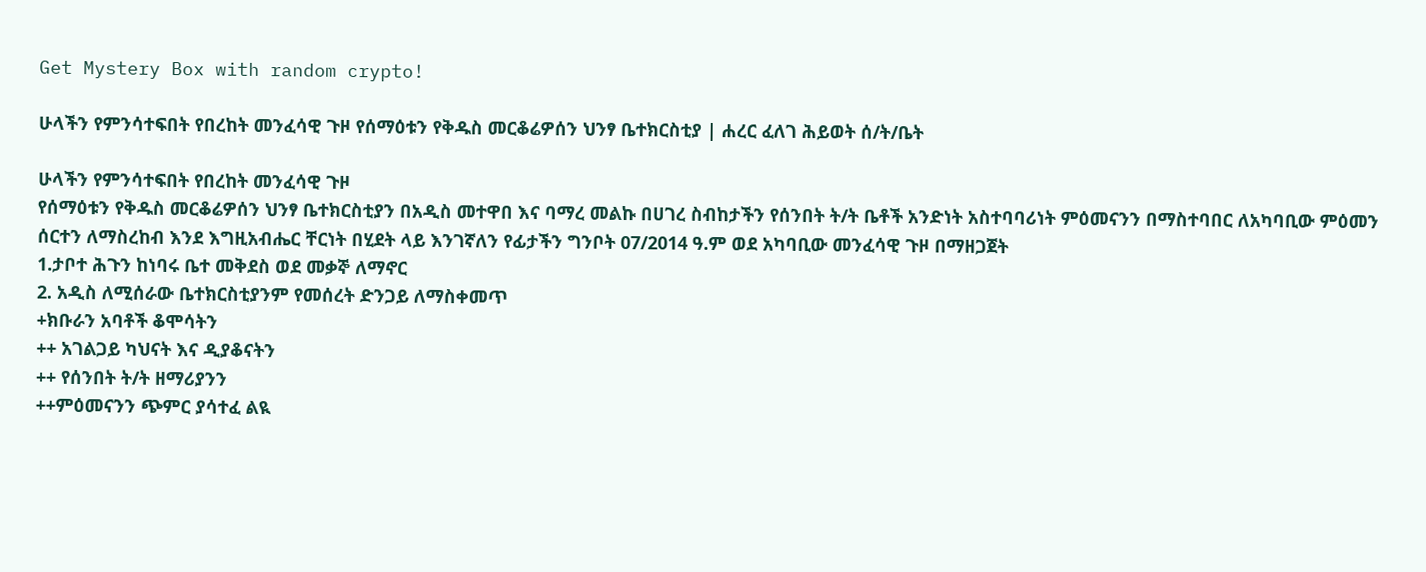Get Mystery Box with random crypto!

ሁላችን የምንሳተፍበት የበረከት መንፈሳዊ ጉዞ የሰማዕቱን የቅዱስ መርቆሬዎሰን ህንፃ ቤተክርስቲያ | ሐረር ፈለገ ሕይወት ሰ/ት/ቤት

ሁላችን የምንሳተፍበት የበረከት መንፈሳዊ ጉዞ
የሰማዕቱን የቅዱስ መርቆሬዎሰን ህንፃ ቤተክርስቲያን በአዲስ መተዋበ እና ባማረ መልኩ በሀገረ ስብከታችን የሰንበት ት/ት ቤቶች አንድነት አስተባባሪነት ምዕመናንን በማስተባበር ለአካባቢው ምዕመን ሰርተን ለማስረከብ እንደ እግዚአብሔር ቸርነት በሂደት ላይ እንገኛለን የፊታችን ግንቦት 07/2014 ዓ.ም ወደ አካባቢው መንፈሳዊ ጉዞ በማዘጋጀት
1.ታቦተ ሕጉን ከነባሩ ቤተ መቅደስ ወደ መቃኞ ለማኖር
2. አዲስ ለሚሰራው ቤተክርስቲያንም የመሰረት ድንጋይ ለማስቀመጥ
+ክቡራን አባቶች ቆሞሳትን
++ አገልጋይ ካህናት እና ዲያቆናትን
++ የሰንበት ት/ት ዘማሪያንን
++ምዕመናንን ጭምር ያሳተፈ ልዪ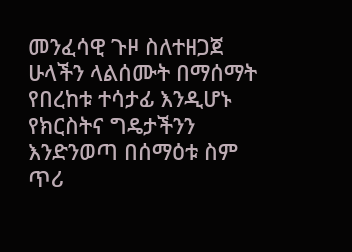መንፈሳዊ ጉዞ ስለተዘጋጀ ሁላችን ላልሰሙት በማሰማት የበረከቱ ተሳታፊ እንዲሆኑ የክርስትና ግዴታችንን እንድንወጣ በሰማዕቱ ስም ጥሪ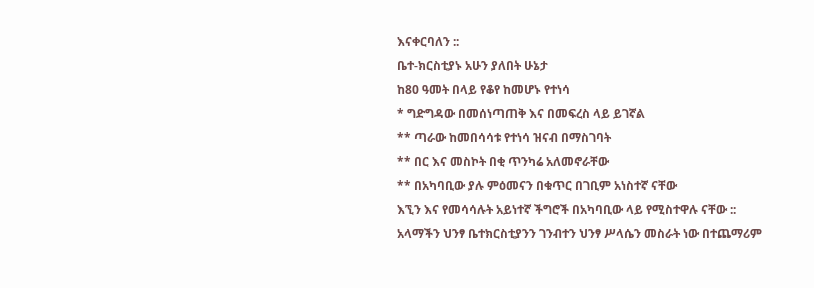እናቀርባለን ::
ቤተ-ክርስቲያኑ አሁን ያለበት ሁኔታ
ከ80 ዓመት በላይ የቆየ ከመሆኑ የተነሳ
* ግድግዳው በመሰነጣጠቅ እና በመፍረስ ላይ ይገኛል
** ጣራው ከመበሳሳቱ የተነሳ ዝናብ በማስገባት
** በር እና መስኮት በቂ ጥንካሬ አለመኖራቸው
** በአካባቢው ያሉ ምዕመናን በቁጥር በገቢም አነስተኛ ናቸው
እኚን እና የመሳሳሉት አይነተኛ ችግሮች በአካባቢው ላይ የሚስተዋሉ ናቸው ::
አላማችን ህንፃ ቤተክርስቲያንን ገንብተን ህንፃ ሥላሴን መስራት ነው በተጨማሪም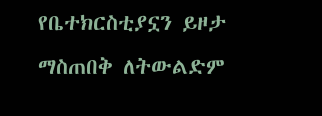የቤተክርስቲያኗን ይዞታ ማስጠበቅ ለትውልድም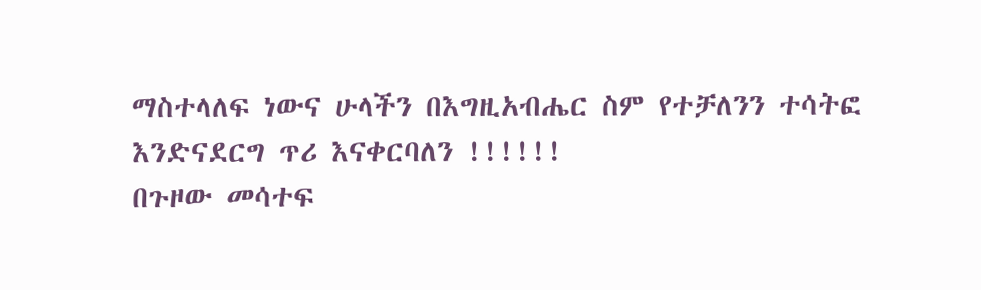ማስተላለፍ ነውና ሁላችን በእግዚአብሔር ስም የተቻለንን ተሳትፎ እንድናደርግ ጥሪ እናቀርባለን !!!!!!
በጉዞው መሳተፍ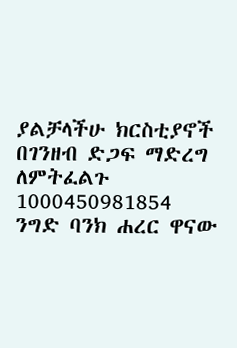ያልቻላችሁ ክርስቲያኖች
በገንዘብ ድጋፍ ማድረግ ለምትፈልጉ
1000450981854
ንግድ ባንክ ሐረር ዋናው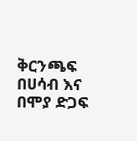ቅርንጫፍ
በሀሳብ እና በሞያ ድጋፍ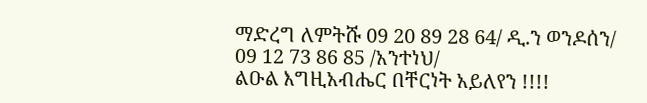ማድረግ ለምትሹ 09 20 89 28 64/ ዲ.ን ወንዶሰን/
09 12 73 86 85 /አንተነህ/
ልዑል እግዚአብሔር በቸርነት አይለየን !!!!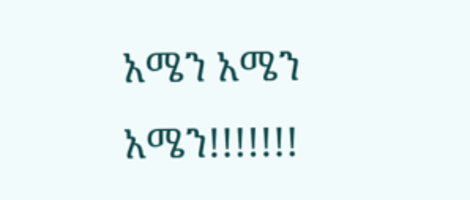አሜን አሜን አሜን!!!!!!!